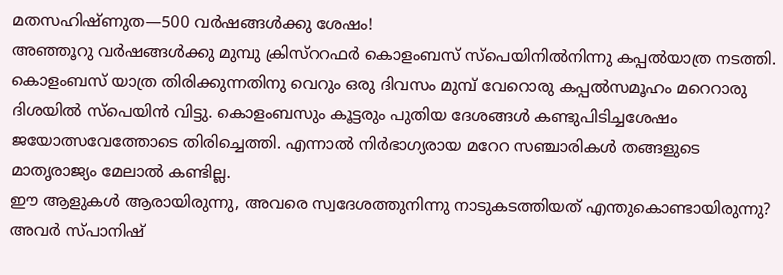മതസഹിഷ്ണുത—500 വർഷങ്ങൾക്കു ശേഷം!
അഞ്ഞൂറു വർഷങ്ങൾക്കു മുമ്പു ക്രിസ്ററഫർ കൊളംബസ് സ്പെയിനിൽനിന്നു കപ്പൽയാത്ര നടത്തി. കൊളംബസ് യാത്ര തിരിക്കുന്നതിനു വെറും ഒരു ദിവസം മുമ്പ് വേറൊരു കപ്പൽസമൂഹം മറെറാരു ദിശയിൽ സ്പെയിൻ വിട്ടു. കൊളംബസും കൂട്ടരും പുതിയ ദേശങ്ങൾ കണ്ടുപിടിച്ചശേഷം ജയോത്സവേത്തോടെ തിരിച്ചെത്തി. എന്നാൽ നിർഭാഗ്യരായ മറേറ സഞ്ചാരികൾ തങ്ങളുടെ മാതൃരാജ്യം മേലാൽ കണ്ടില്ല.
ഈ ആളുകൾ ആരായിരുന്നു, അവരെ സ്വദേശത്തുനിന്നു നാടുകടത്തിയത് എന്തുകൊണ്ടായിരുന്നു? അവർ സ്പാനിഷ്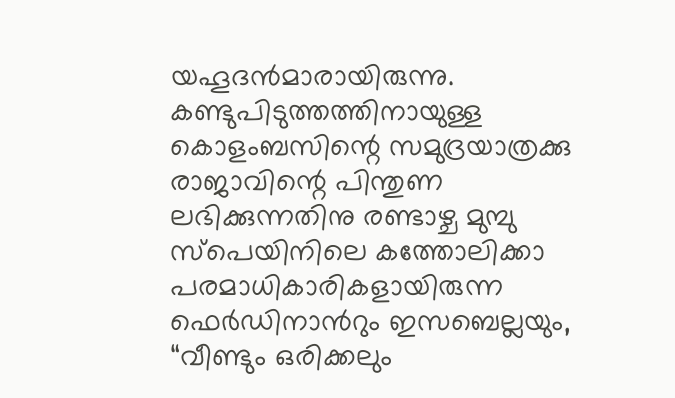യഹൂദൻമാരായിരുന്നു. കണ്ടുപിടുത്തത്തിനായുള്ള കൊളംബസിന്റെ സമുദ്രയാത്രക്കു രാജാവിന്റെ പിന്തുണ ലഭിക്കുന്നതിനു രണ്ടാഴ്ച മുമ്പു സ്പെയിനിലെ കത്തോലിക്കാ പരമാധികാരികളായിരുന്ന ഫെർഡിനാൻറും ഇസബെല്ലയും, “വീണ്ടും ഒരിക്കലും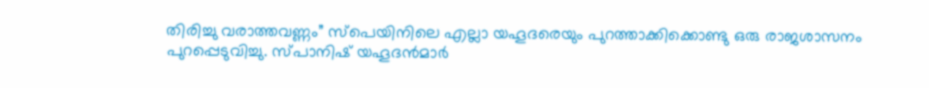തിരിച്ചു വരാത്തവണ്ണം” സ്പെയിനിലെ എല്ലാ യഹൂദരെയും പുറത്താക്കിക്കൊണ്ടു ഒരു രാജശാസനം പുറപ്പെടുവിച്ചു. സ്പാനിഷ് യഹൂദൻമാർ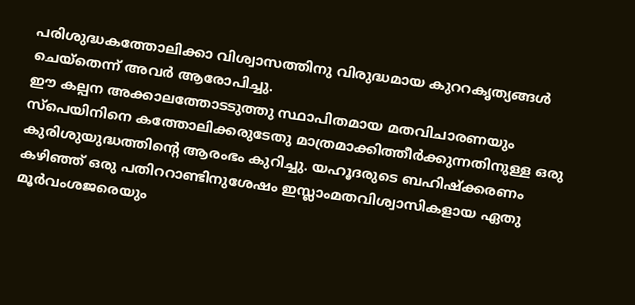പരിശുദ്ധകത്തോലിക്കാ വിശ്വാസത്തിനു വിരുദ്ധമായ കുററകൃത്യങ്ങൾ ചെയ്തെന്ന് അവർ ആരോപിച്ചു.
ഈ കല്പന അക്കാലത്തോടടുത്തു സ്ഥാപിതമായ മതവിചാരണയും സ്പെയിനിനെ കത്തോലിക്കരുടേതു മാത്രമാക്കിത്തീർക്കുന്നതിനുള്ള ഒരു കുരിശുയുദ്ധത്തിന്റെ ആരംഭം കുറിച്ചു. യഹൂദരുടെ ബഹിഷ്ക്കരണം കഴിഞ്ഞ് ഒരു പതിററാണ്ടിനുശേഷം ഇസ്ലാംമതവിശ്വാസികളായ ഏതു മൂർവംശജരെയും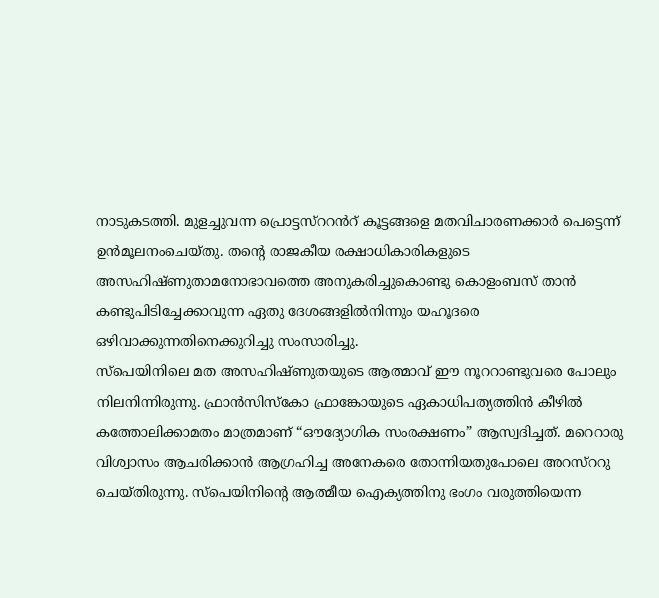നാടുകടത്തി. മുളച്ചുവന്ന പ്രൊട്ടസ്ററൻറ് കൂട്ടങ്ങളെ മതവിചാരണക്കാർ പെട്ടെന്ന് ഉൻമൂലനംചെയ്തു. തന്റെ രാജകീയ രക്ഷാധികാരികളുടെ അസഹിഷ്ണുതാമനോഭാവത്തെ അനുകരിച്ചുകൊണ്ടു കൊളംബസ് താൻ കണ്ടുപിടിച്ചേക്കാവുന്ന ഏതു ദേശങ്ങളിൽനിന്നും യഹൂദരെ ഒഴിവാക്കുന്നതിനെക്കുറിച്ചു സംസാരിച്ചു.
സ്പെയിനിലെ മത അസഹിഷ്ണുതയുടെ ആത്മാവ് ഈ നൂററാണ്ടുവരെ പോലും നിലനിന്നിരുന്നു. ഫ്രാൻസിസ്കോ ഫ്രാങ്കോയുടെ ഏകാധിപത്യത്തിൻ കീഴിൽ കത്തോലിക്കാമതം മാത്രമാണ് “ഔദ്യോഗിക സംരക്ഷണം” ആസ്വദിച്ചത്. മറെറാരു വിശ്വാസം ആചരിക്കാൻ ആഗ്രഹിച്ച അനേകരെ തോന്നിയതുപോലെ അറസ്ററു ചെയ്തിരുന്നു. സ്പെയിനിന്റെ ആത്മീയ ഐക്യത്തിനു ഭംഗം വരുത്തിയെന്ന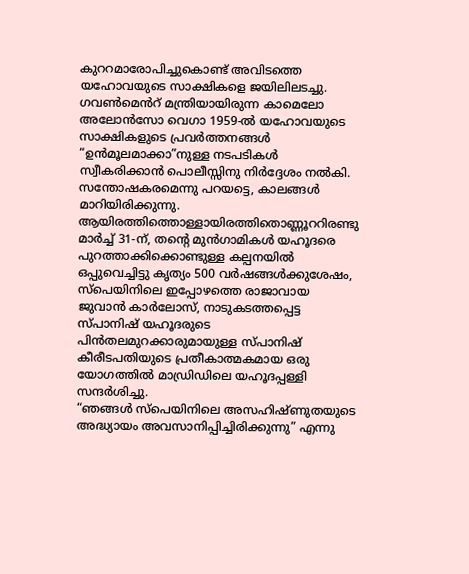കുററമാരോപിച്ചുകൊണ്ട് അവിടത്തെ യഹോവയുടെ സാക്ഷികളെ ജയിലിലടച്ചു. ഗവൺമെൻറ് മന്ത്രിയായിരുന്ന കാമെലോ അലോൻസോ വെഗാ 1959-ൽ യഹോവയുടെ സാക്ഷികളുടെ പ്രവർത്തനങ്ങൾ “ഉൻമൂലമാക്കാ”നുള്ള നടപടികൾ സ്വീകരിക്കാൻ പൊലീസ്സിനു നിർദ്ദേശം നൽകി. സന്തോഷകരമെന്നു പറയട്ടെ, കാലങ്ങൾ മാറിയിരിക്കുന്നു.
ആയിരത്തിത്തൊള്ളായിരത്തിതൊണ്ണൂററിരണ്ടു മാർച്ച് 31-ന്, തന്റെ മുൻഗാമികൾ യഹൂദരെ പുറത്താക്കിക്കൊണ്ടുള്ള കല്പനയിൽ ഒപ്പുവെച്ചിട്ടു കൃത്യം 500 വർഷങ്ങൾക്കുശേഷം, സ്പെയിനിലെ ഇപ്പോഴത്തെ രാജാവായ ജുവാൻ കാർലോസ്, നാടുകടത്തപ്പെട്ട സ്പാനിഷ് യഹൂദരുടെ പിൻതലമുറക്കാരുമായുള്ള സ്പാനിഷ് കീരീടപതിയുടെ പ്രതീകാത്മകമായ ഒരു യോഗത്തിൽ മാഡ്രിഡിലെ യഹൂദപ്പള്ളി സന്ദർശിച്ചു.
“ഞങ്ങൾ സ്പെയിനിലെ അസഹിഷ്ണുതയുടെ അദ്ധ്യായം അവസാനിപ്പിച്ചിരിക്കുന്നു” എന്നു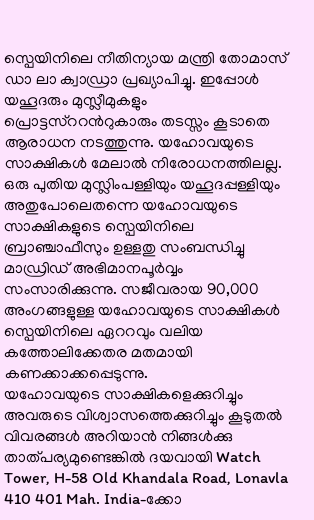സ്പെയിനിലെ നീതിന്യായ മന്ത്രി തോമാസ് ഡാ ലാ ക്വാഡ്രാ പ്രഖ്യാപിച്ചു. ഇപ്പോൾ യഹൂദരും മുസ്ലീമുകളും പ്രൊട്ടസ്ററൻറുകാരും തടസ്സം കൂടാതെ ആരാധന നടത്തുന്നു. യഹോവയുടെ സാക്ഷികൾ മേലാൽ നിരോധനത്തിലല്ല. ഒരു പുതിയ മുസ്ലിംപള്ളിയും യഹൂദപ്പള്ളിയും അതുപോലെതന്നെ യഹോവയുടെ സാക്ഷികളുടെ സ്പെയിനിലെ ബ്രാഞ്ചാഫീസും ഉള്ളതു സംബന്ധിച്ചു മാഡ്രിഡ് അഭിമാനപൂർവ്വം സംസാരിക്കുന്നു. സജീവരായ 90,000 അംഗങ്ങളുള്ള യഹോവയുടെ സാക്ഷികൾ സ്പെയിനിലെ ഏററവും വലിയ കത്തോലിക്കേതര മതമായി കണക്കാക്കപ്പെടുന്നു.
യഹോവയുടെ സാക്ഷികളെക്കുറിച്ചും അവരുടെ വിശ്വാസത്തെക്കുറിച്ചും കൂടുതൽ വിവരങ്ങൾ അറിയാൻ നിങ്ങൾക്കു താത്പര്യമുണ്ടെങ്കിൽ ദയവായി Watch Tower, H-58 Old Khandala Road, Lonavla 410 401 Mah. India-ക്കോ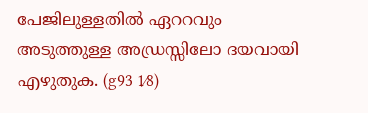പേജിലുള്ളതിൽ ഏററവും അടുത്തുള്ള അഡ്രസ്സിലോ ദയവായി എഴുതുക. (g93 1⁄8)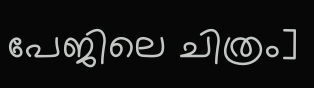പേജിലെ ചിത്രം]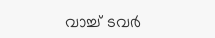വാച്ച് ടവർ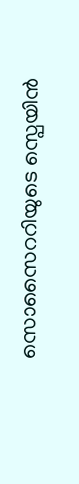സൊസൈററിയുടെ സ്പെയിൻ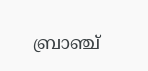ബ്രാഞ്ച്